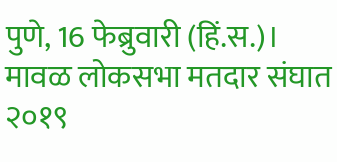पुणे, 16 फेब्रुवारी (हिं.स.)।
मावळ लोकसभा मतदार संघात २०१९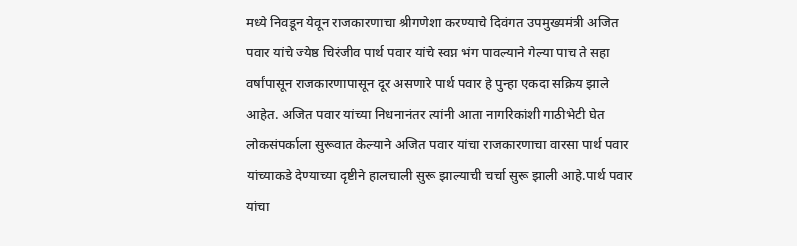मध्ये निवडून येवून राजकारणाचा श्रीगणेशा करण्याचे दिवंगत उपमुख्यमंत्री अजित पवार यांचे ज्येष्ठ चिरंजीव पार्थ पवार यांचे स्वप्न भंग पावल्याने गेल्या पाच ते सहा वर्षांपासून राजकारणापासून दूर असणारे पार्थ पवार हे पुन्हा एकदा सक्रिय झाले आहेत. अजित पवार यांच्या निधनानंतर त्यांनी आता नागरिकांशी गाठीभेटी घेत लोकसंपर्काला सुरूवात केल्याने अजित पवार यांचा राजकारणाचा वारसा पार्थ पवार यांच्याकडे देण्याच्या दृष्टीने हालचाली सुरू झाल्याची चर्चा सुरू झाली आहे.पार्थ पवार यांचा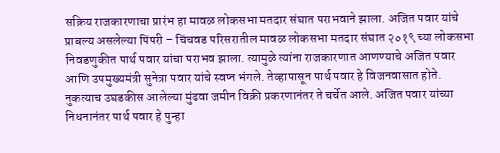सक्रिय राजकारणाचा प्रारंभ हा मावळ लोकसभा मतदार संघात पराभवाने झाला. अजित पवार यांचे प्राबल्य असलेल्या पिंपरी – चिंचवड परिसरातील मावळ लोकसभा मतदार संघात २०१९ च्या लोकसभा निवडणुकीत पार्थ पवार यांचा पराभव झाला. त्यामुळे त्यांना राजकारणात आणण्याचे अजित पवार आणि उपमुख्यमंत्री सुनेत्रा पवार यांचे स्वप्न भंगले. तेव्हापासून पार्थ पवार हे विजनवासात होते. नुकत्याच उघडकीस आलेल्या मुंढवा जमीन विक्री प्रकरणानंतर ते चर्चेत आले. अजित पवार यांच्या निधनानंतर पार्थ पवार हे पुन्हा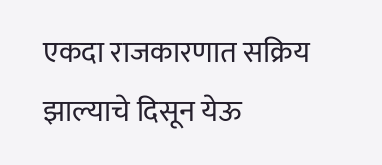एकदा राजकारणात सक्रिय झाल्याचे दिसून येऊ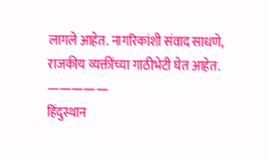लागले आहेत. नागरिकांशी संवाद साधणे, राजकीय व्यक्तींच्या गाठीभेटी घेत आहेत.
—————
हिंदुस्थान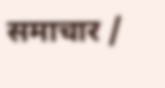समाचार /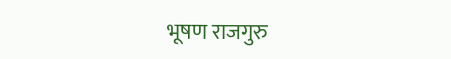भूषण राजगुरु